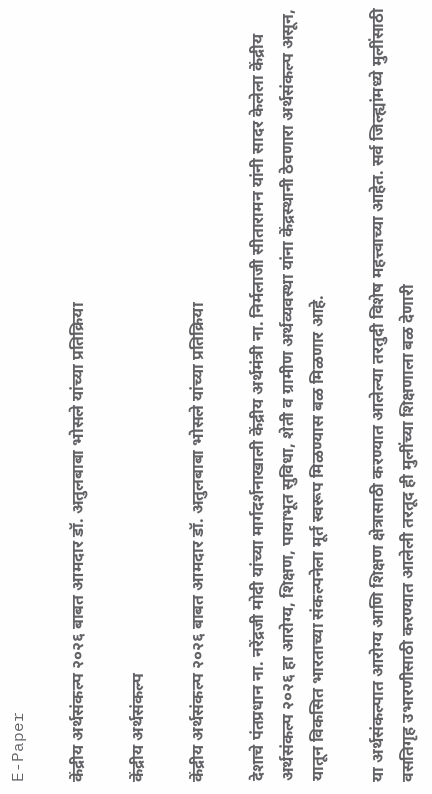E-Paper

केंद्रीय अर्थसंकल्प २०२६ बाबत आमदार डॉ. अतुलबाबा भोसले यांच्या प्रतिक्रिया

केंद्रीय अर्थसंकल्प

केंद्रीय अर्थसंकल्प २०२६ बाबत आमदार डॉ. अतुलबाबा भोसले यांच्या प्रतिक्रिया

देशाचे पंतप्रधान ना. नरेंद्रजी मोदी यांच्या मार्गदर्शनाखाली केंद्रीय अर्थमंत्री ना. निर्मलाजी सीतारामन यांनी सादर केलेला केंद्रीय अर्थसंकल्प २०२६ हा आरोग्य, शिक्षण, पायाभूत सुविधा, शेती व ग्रामीण अर्थव्यवस्था यांना केंद्रस्थानी ठेवणारा अर्थसंकल्प असून, यातून विकसित भारताच्या संकल्पनेला मूर्त स्वरूप मिळण्यास बळ मिळणार आहे.

या अर्थसंकल्पात आरोग्य आणि शिक्षण क्षेत्रासाठी करण्यात आलेल्या तरतुदी विशेष महत्त्वाच्या आहेत. सर्व जिल्ह्यांमध्ये मुलींसाठी वसतिगृह उभारणीसाठी करण्यात आलेली तरतूद ही मुलींच्या शिक्षणाला बळ देणारी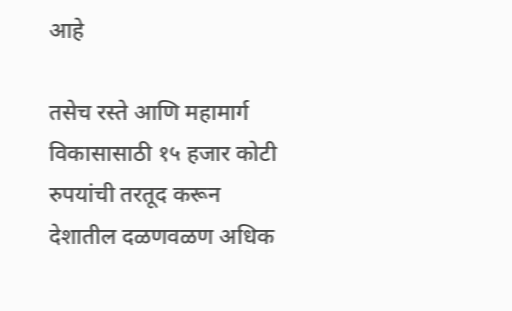आहे

तसेच रस्ते आणि महामार्ग विकासासाठी १५ हजार कोटी रुपयांची तरतूद करून देशातील दळणवळण अधिक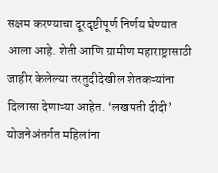सक्षम करण्याचा दूरदृष्टीपूर्ण निर्णय घेण्यात आला आहे. शेती आणि ग्रामीण महाराष्ट्रासाठी जाहीर केलेल्या तरतुदीदेखील शेतकऱ्यांना दिलासा देणाऱ्या आहेत. ‘लखपती दीदी’ योजनेअंतर्गत महिलांना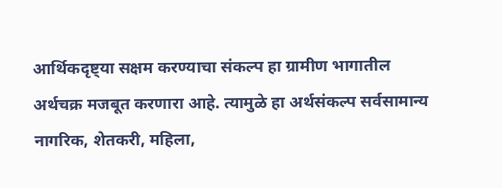आर्थिकदृष्ट्या सक्षम करण्याचा संकल्प हा ग्रामीण भागातील अर्थचक्र मजबूत करणारा आहे. त्यामुळे हा अर्थसंकल्प सर्वसामान्य नागरिक, शेतकरी, महिला,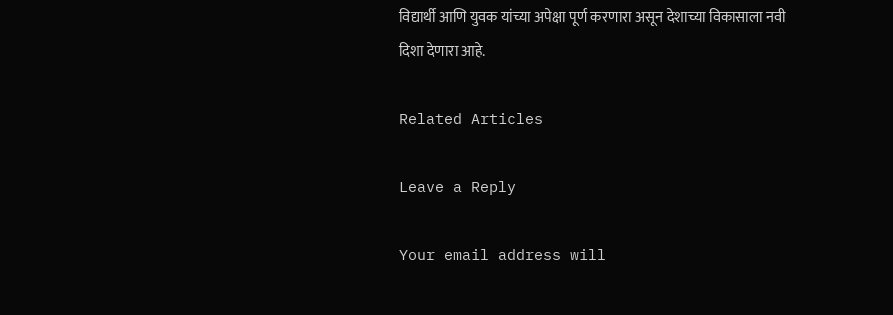विद्यार्थी आणि युवक यांच्या अपेक्षा पूर्ण करणारा असून देशाच्या विकासाला नवी दिशा देणारा आहे.

Related Articles

Leave a Reply

Your email address will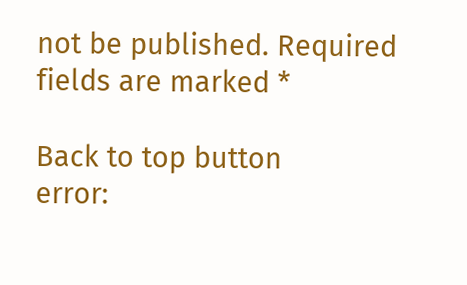not be published. Required fields are marked *

Back to top button
error: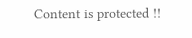Content is protected !!